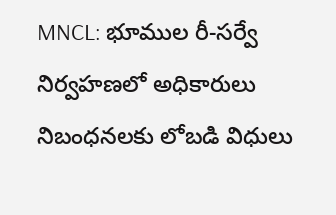MNCL: భూముల రీ-సర్వే నిర్వహణలో అధికారులు నిబంధనలకు లోబడి విధులు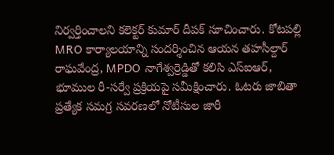నిర్వర్తించాలని కలెక్టర్ కుమార్ దీపక్ సూచించారు. కోటపల్లి MRO కార్యాలయాన్ని సందర్శించిన ఆయన తహసీల్దార్ రాఘవేంద్ర, MPDO నాగేశ్వర్రెడ్డితో కలిసి ఎస్ఐఆర్, భూముల రీ-సర్వే ప్రక్రియపై సమీక్షించారు. ఓటరు జాబితా ప్రత్యేక సమగ్ర సవరణలో నోటీసుల జారీ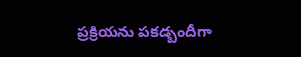ప్రక్రియను పకడ్బందీగా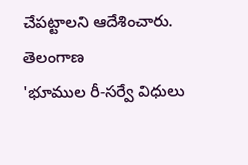చేపట్టాలని ఆదేశించారు.
తెలంగాణ
'భూముల రీ-సర్వే విధులు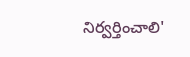నిర్వర్తించాలి'